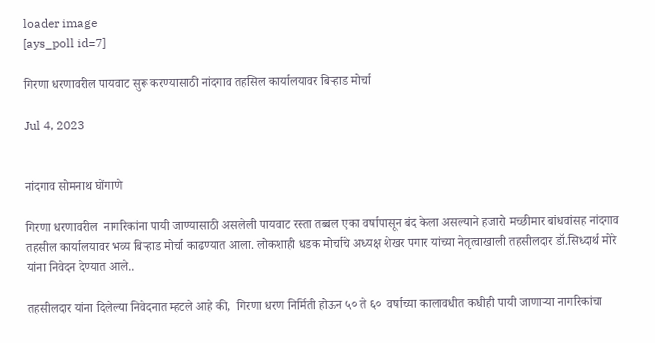loader image
[ays_poll id=7]

गिरणा धरणावरील पायवाट सुरू करण्यासाठी नांदगाव तहसिल कार्यालयावर बिऱ्हाड मोर्चा

Jul 4, 2023


नांदगाव सोमनाथ घोंगाणे

गिरणा धरणावरील  नागरिकांना पायी जाण्यासाठी असलेली पायवाट रस्ता तब्बल एका वर्षापासून बंद केला असल्याने हजारो मच्छीमार बांधवांसह नांदगाव तहसील कार्यालयावर भव्य बिऱ्हाड मोर्चा काढण्यात आला. लोकशाही धडक मोर्चाचे अध्यक्ष शेखर पगार यांच्या नेतृत्वाखाली तहसीलदार डॉ.सिध्दार्थ मोरे यांना निवेदन देण्यात आले..

तहसीलदार यांना दिलेल्या निवेदनात म्हटले आहे की,  गिरणा धरण निर्मिती होऊन ५० ते ६०  वर्षाच्या कालावधीत कधीही पायी जाणाऱ्या नागरिकांचा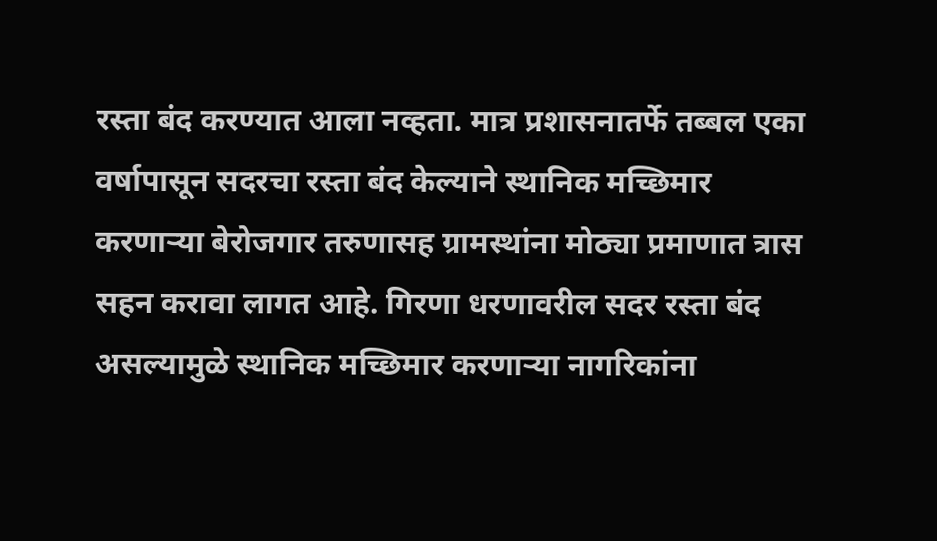रस्ता बंद करण्यात आला नव्हता. मात्र प्रशासनातर्फे तब्बल एका वर्षापासून सदरचा रस्ता बंद केल्याने स्थानिक मच्छिमार करणाऱ्या बेरोजगार तरुणासह ग्रामस्थांना मोठ्या प्रमाणात त्रास सहन करावा लागत आहे. गिरणा धरणावरील सदर रस्ता बंद असल्यामुळे स्थानिक मच्छिमार करणाऱ्या नागरिकांना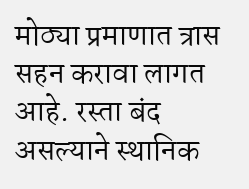मोठ्या प्रमाणात त्रास सहन करावा लागत आहे. रस्ता बंद असल्याने स्थानिक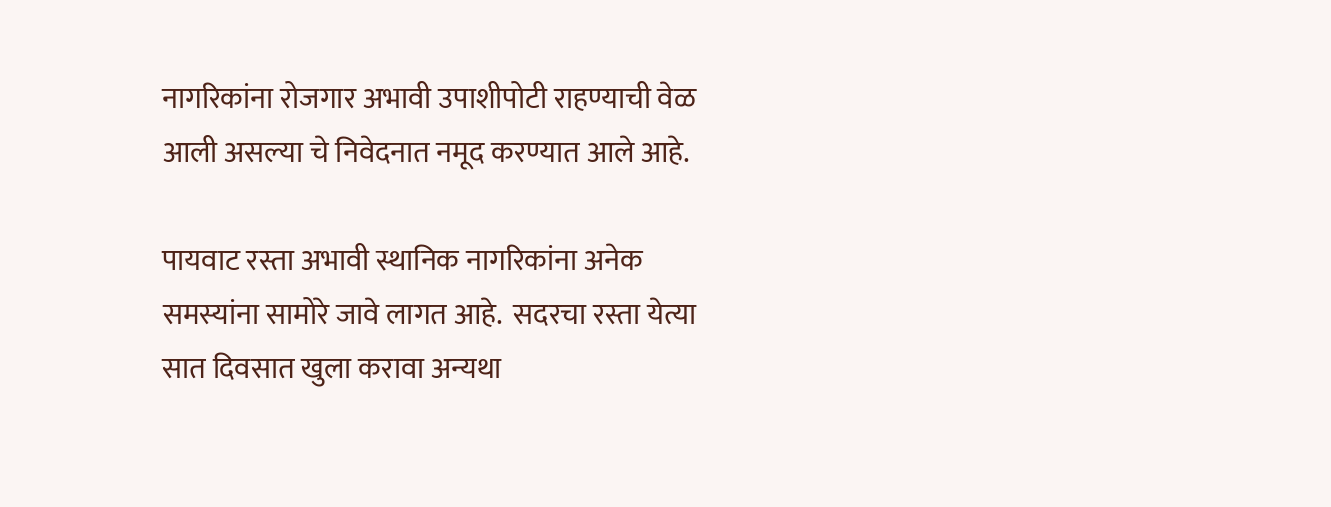नागरिकांना रोजगार अभावी उपाशीपोटी राहण्याची वेळ आली असल्या चे निवेदनात नमूद करण्यात आले आहे.

पायवाट रस्ता अभावी स्थानिक नागरिकांना अनेक समस्यांना सामोरे जावे लागत आहे.  सदरचा रस्ता येत्या सात दिवसात खुला करावा अन्यथा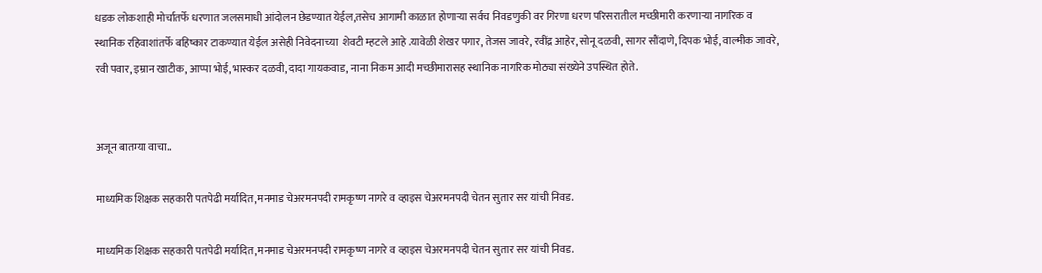धडक लोकशाही मोर्चातर्फे धरणात जलसमाधी आंदोलन छेडण्यात येईल,तसेच आगामी काळात होणाऱ्या सर्वच निवडणुकी वर गिरणा धरण परिसरातील मच्छीमारी करणाऱ्या नागरिक व स्थानिक रहिवाशांतर्फे बहिष्कार टाकण्यात येईल असेही निवेदनाच्या  शेवटी म्हटले आहे .यावेळी शेखर पगार, तेजस जावरे, रवींद्र आहेर, सोनू दळवी, सागर सौंदाणे, दिपक भोई, वाल्मीक जावरे, रवी पवार, इम्रान खाटीक, आप्पा भोई, भास्कर दळवी, दादा गायकवाड, नाना निकम आदी मच्छीमारासह स्थानिक नागरिक मोठ्या संख्येने उपस्थित होते.


अजून बातम्या वाचा..

माध्यमिक शिक्षक सहकारी पतपेढी मर्यादित,मनमाड चेअरमनपदी रामकृष्ण नागरे व व्हाइस चेअरमनपदी चेतन सुतार सर यांची निवड.

माध्यमिक शिक्षक सहकारी पतपेढी मर्यादित,मनमाड चेअरमनपदी रामकृष्ण नागरे व व्हाइस चेअरमनपदी चेतन सुतार सर यांची निवड.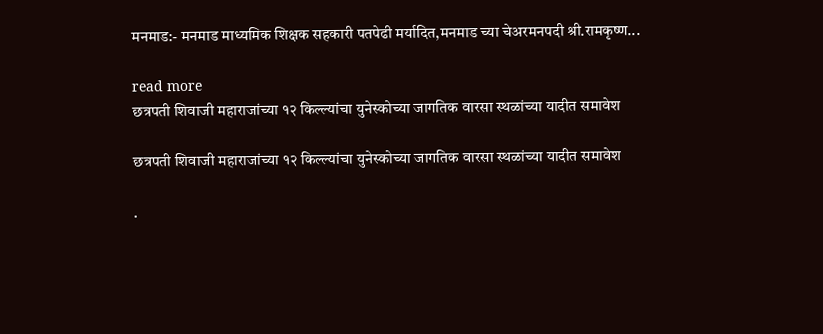मनमाड:- मनमाड माध्यमिक शिक्षक सहकारी पतपेढी मर्यादित,मनमाड च्या चेअरमनपदी श्री.रामकृष्ण...

read more
छत्रपती शिवाजी महाराजांच्या १२ किल्ल्यांचा युनेस्कोच्या जागतिक वारसा स्थळांच्या यादीत समावेश

छत्रपती शिवाजी महाराजांच्या १२ किल्ल्यांचा युनेस्कोच्या जागतिक वारसा स्थळांच्या यादीत समावेश

.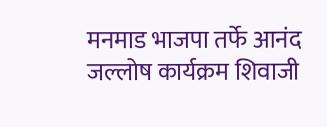मनमाड भाजपा तर्फे आनंद जल्लोष कार्यक्रम शिवाजी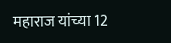महाराज यांच्या 12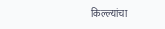किल्ल्यांचा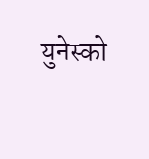युनेस्को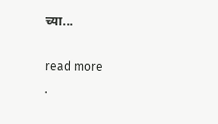च्या...

read more
.